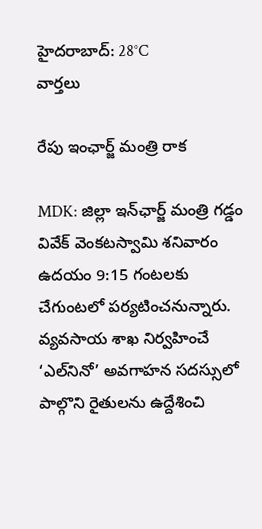హైదరాబాద్: 28°C
వార్తలు

రేపు ఇంఛార్జ్ మంత్రి రాక

MDK: జిల్లా ఇన్‌ఛార్జ్ మంత్రి గడ్డం వివేక్ వెంకటస్వామి శనివారం ఉదయం 9:15 గంటలకు చేగుంటలో పర్యటించనున్నారు. వ్యవసాయ శాఖ నిర్వహించే ‘ఎల్‌నినో’ అవగాహన సదస్సులో పాల్గొని రైతులను ఉద్దేశించి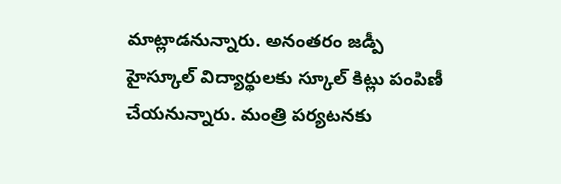మాట్లాడనున్నారు. అనంతరం జడ్పీ హైస్కూల్ విద్యార్థులకు స్కూల్ కిట్లు పంపిణీ చేయనున్నారు. మంత్రి పర్యటనకు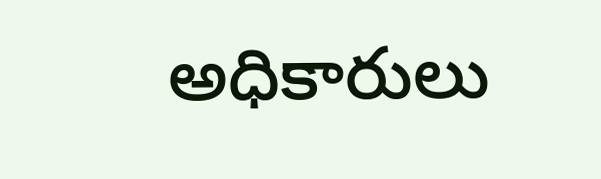అధికారులు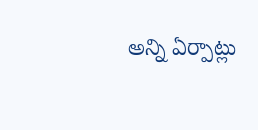అన్ని ఏర్పాట్లు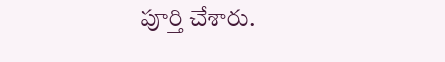పూర్తి చేశారు.